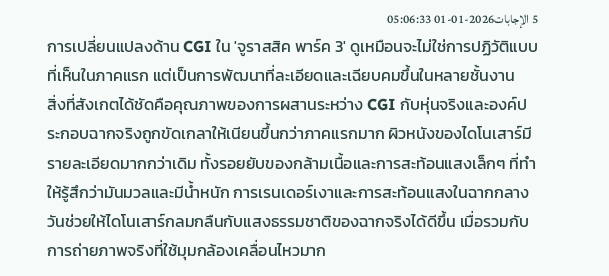5 الإجابات2026-01-01 05:06:33
การเปลี่ยนแปลงด้าน CGI ใน 'จูราสสิค พาร์ค 3' ดูเหมือนจะไม่ใช่การปฏิวัติแบบที่เห็นในภาคแรก แต่เป็นการพัฒนาที่ละเอียดและเฉียบคมขึ้นในหลายชั้นงาน
สิ่งที่สังเกตได้ชัดคือคุณภาพของการผสานระหว่าง CGI กับหุ่นจริงและองค์ประกอบฉากจริงถูกขัดเกลาให้เนียนขึ้นกว่าภาคแรกมาก ผิวหนังของไดโนเสาร์มีรายละเอียดมากกว่าเดิม ทั้งรอยยับของกล้ามเนื้อและการสะท้อนแสงเล็กๆ ที่ทำให้รู้สึกว่ามันมวลและมีน้ำหนัก การเรนเดอร์เงาและการสะท้อนแสงในฉากกลางวันช่วยให้ไดโนเสาร์กลมกลืนกับแสงธรรมชาติของฉากจริงได้ดีขึ้น เมื่อรวมกับการถ่ายภาพจริงที่ใช้มุมกล้องเคลื่อนไหวมาก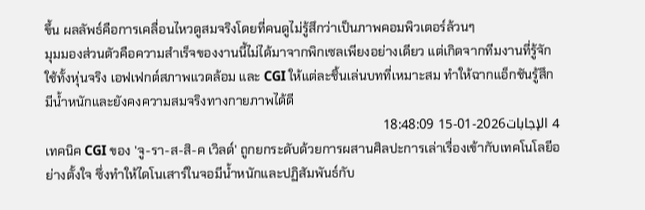ขึ้น ผลลัพธ์คือการเคลื่อนไหวดูสมจริงโดยที่คนดูไม่รู้สึกว่าเป็นภาพคอมพิวเตอร์ล้วนๆ
มุมมองส่วนตัวคือความสำเร็จของงานนี้ไม่ได้มาจากพิกเซลเพียงอย่างเดียว แต่เกิดจากทีมงานที่รู้จักใช้ทั้งหุ่นจริง เอฟเฟกต์สภาพแวดล้อม และ CGI ให้แต่ละชิ้นเล่นบทที่เหมาะสม ทำให้ฉากแอ็กชันรู้สึกมีน้ำหนักและยังคงความสมจริงทางกายภาพได้ดี
4 الإجابات2026-01-15 18:48:09
เทคนิค CGI ของ 'จู-รา-ส-สิ-ค เวิลด์' ถูกยกระดับด้วยการผสานศิลปะการเล่าเรื่องเข้ากับเทคโนโลยีอย่างตั้งใจ ซึ่งทำให้ไดโนเสาร์ในจอมีน้ำหนักและปฏิสัมพันธ์กับ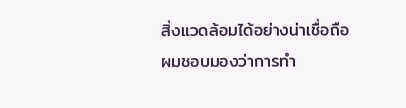สิ่งแวดล้อมได้อย่างน่าเชื่อถือ
ผมชอบมองว่าการทำ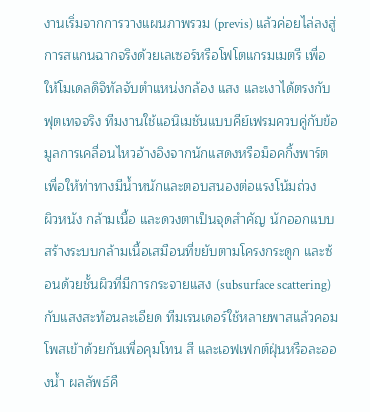งานเริ่มจากการวางแผนภาพรวม (previs) แล้วค่อยไล่ลงสู่การสแกนฉากจริงด้วยเลเซอร์หรือโฟโตแกรมเมตรี เพื่อให้โมเดลดิจิทัลจับตำแหน่งกล้อง แสง และเงาได้ตรงกับฟุตเทจจริง ทีมงานใช้แอนิเมชันแบบคีย์เฟรมควบคู่กับข้อมูลการเคลื่อนไหวอ้างอิงจากนักแสดงหรือม็อคกิ้งพาร์ต เพื่อให้ท่าทางมีน้ำหนักและตอบสนองต่อแรงโน้มถ่วง
ผิวหนัง กล้ามเนื้อ และดวงตาเป็นจุดสำคัญ นักออกแบบสร้างระบบกล้ามเนื้อเสมือนที่ขยับตามโครงกระดูก และซ้อนด้วยชั้นผิวที่มีการกระจายแสง (subsurface scattering) กับแสงสะท้อนละเอียด ทีมเรนเดอร์ใช้หลายพาสแล้วคอมโพสเข้าด้วยกันเพื่อคุมโทน สี และเอฟเฟกต์ฝุ่นหรือละอองน้ำ ผลลัพธ์คื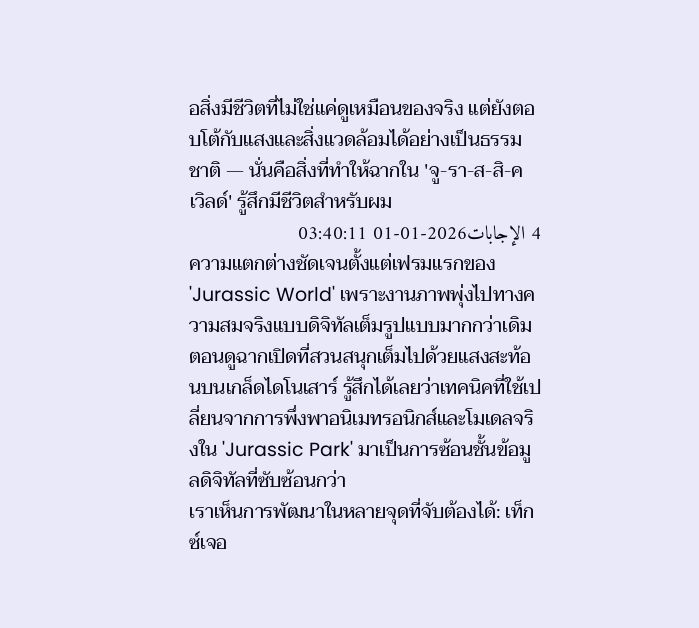อสิ่งมีชีวิตที่ไม่ใช่แค่ดูเหมือนของจริง แต่ยังตอบโต้กับแสงและสิ่งแวดล้อมได้อย่างเป็นธรรมชาติ — นั่นคือสิ่งที่ทำให้ฉากใน 'จู-รา-ส-สิ-ค เวิลด์' รู้สึกมีชีวิตสำหรับผม
4 الإجابات2026-01-01 03:40:11
ความแตกต่างชัดเจนตั้งแต่เฟรมแรกของ 'Jurassic World' เพราะงานภาพพุ่งไปทางความสมจริงแบบดิจิทัลเต็มรูปแบบมากกว่าเดิม ตอนดูฉากเปิดที่สวนสนุกเต็มไปด้วยแสงสะท้อนบนเกล็ดไดโนเสาร์ รู้สึกได้เลยว่าเทคนิคที่ใช้เปลี่ยนจากการพึ่งพาอนิเมทรอนิกส์และโมเดลจริงใน 'Jurassic Park' มาเป็นการซ้อนชั้นข้อมูลดิจิทัลที่ซับซ้อนกว่า
เราเห็นการพัฒนาในหลายจุดที่จับต้องได้: เท็กซ์เจอ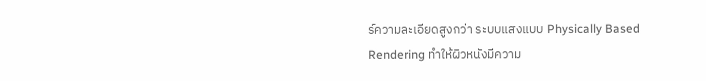ร์ความละเอียดสูงกว่า ระบบแสงแบบ Physically Based Rendering ทำให้ผิวหนังมีความ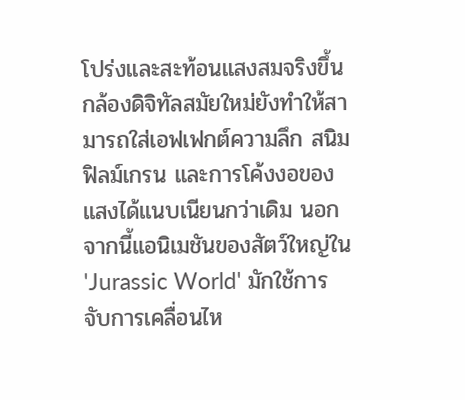โปร่งและสะท้อนแสงสมจริงขึ้น กล้องดิจิทัลสมัยใหม่ยังทำให้สามารถใส่เอฟเฟกต์ความลึก สนิม ฟิลม์เกรน และการโค้งงอของแสงได้แนบเนียนกว่าเดิม นอกจากนี้แอนิเมชันของสัตว์ใหญ่ใน 'Jurassic World' มักใช้การจับการเคลื่อนไห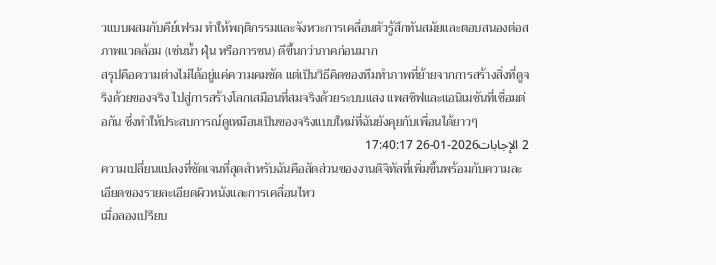วแบบผสมกับคีย์เฟรม ทำให้พฤติกรรมและจังหวะการเคลื่อนตัวรู้สึกทันสมัยและตอบสนองต่อสภาพแวดล้อม (เช่นน้ำ ฝุ่น หรือการชน) ดีขึ้นกว่าภาคก่อนมาก
สรุปคือความต่างไม่ได้อยู่แค่ความคมชัด แต่เป็นวิธีคิดของทีมทำภาพที่ย้ายจากการสร้างสิ่งที่ดูจริงด้วยของจริง ไปสู่การสร้างโลกเสมือนที่สมจริงด้วยระบบแสง แพสซิฟและแอนิเมชันที่เชื่อมต่อกัน ซึ่งทำให้ประสบการณ์ดูเหมือนเป็นของจริงแบบใหม่ที่ฉันยังคุยกับเพื่อนได้ยาวๆ
2 الإجابات2026-01-26 17:40:17
ความเปลี่ยนแปลงที่ชัดเจนที่สุดสำหรับฉันคือสัดส่วนของงานดิจิทัลที่เพิ่มขึ้นพร้อมกับความละเอียดของรายละเอียดผิวหนังและการเคลื่อนไหว
เมื่อลองเปรียบ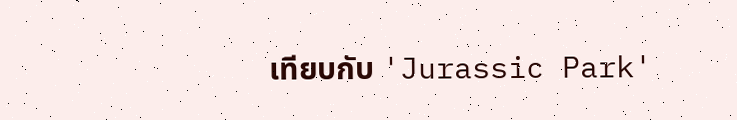เทียบกับ 'Jurassic Park'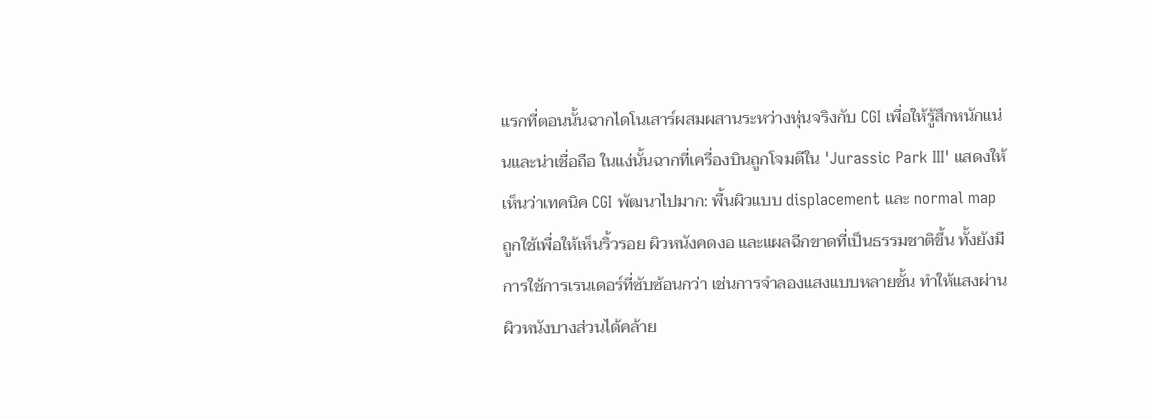แรกที่ตอนนั้นฉากไดโนเสาร์ผสมผสานระหว่างหุ่นจริงกับ CGI เพื่อให้รู้สึกหนักแน่นและน่าเชื่อถือ ในแง่นั้นฉากที่เครื่องบินถูกโจมตีใน 'Jurassic Park III' แสดงให้เห็นว่าเทคนิค CGI พัฒนาไปมาก: พื้นผิวแบบ displacement และ normal map ถูกใช้เพื่อให้เห็นริ้วรอย ผิวหนังคดงอ และแผลฉีกขาดที่เป็นธรรมชาติขึ้น ทั้งยังมีการใช้การเรนเดอร์ที่ซับซ้อนกว่า เช่นการจำลองแสงแบบหลายชั้น ทำให้แสงผ่านผิวหนังบางส่วนได้คล้าย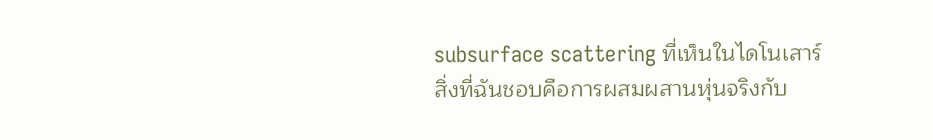subsurface scattering ที่เห็นในไดโนเสาร์
สิ่งที่ฉันชอบคือการผสมผสานหุ่นจริงกับ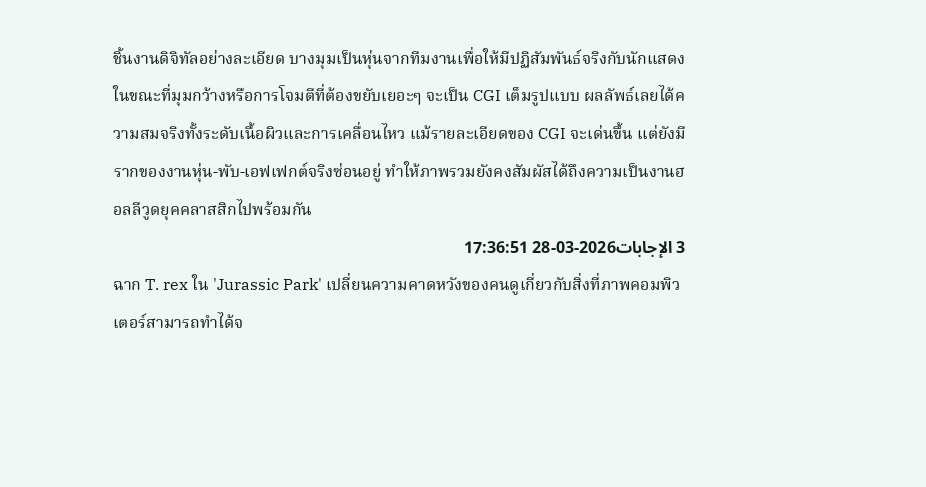ชิ้นงานดิจิทัลอย่างละเอียด บางมุมเป็นหุ่นจากทีมงานเพื่อให้มีปฏิสัมพันธ์จริงกับนักแสดง ในขณะที่มุมกว้างหรือการโจมตีที่ต้องขยับเยอะๆ จะเป็น CGI เต็มรูปแบบ ผลลัพธ์เลยได้ความสมจริงทั้งระดับเนื้อผิวและการเคลื่อนไหว แม้รายละเอียดของ CGI จะเด่นขึ้น แต่ยังมีรากของงานหุ่น-พับ-เอฟเฟกต์จริงซ่อนอยู่ ทำให้ภาพรวมยังคงสัมผัสได้ถึงความเป็นงานฮอลลีวูดยุคคลาสสิกไปพร้อมกัน
3 الإجابات2026-03-28 17:36:51
ฉาก T. rex ใน 'Jurassic Park' เปลี่ยนความคาดหวังของคนดูเกี่ยวกับสิ่งที่ภาพคอมพิวเตอร์สามารถทำได้จ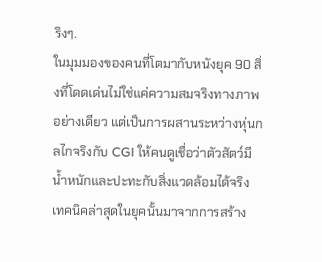ริงๆ.
ในมุมมองของคนที่โตมากับหนังยุค 90 สิ่งที่โดดเด่นไม่ใช่แค่ความสมจริงทางภาพอย่างเดียว แต่เป็นการผสานระหว่างหุ่นกลไกจริงกับ CGI ให้คนดูเชื่อว่าตัวสัตว์มีน้ำหนักและปะทะกับสิ่งแวดล้อมได้จริง เทคนิคล่าสุดในยุคนั้นมาจากการสร้าง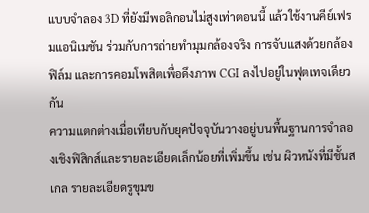แบบจำลอง 3D ที่ยังมีพอลิกอนไม่สูงเท่าตอนนี้ แล้วใช้งานคีย์เฟรมแอนิเมชัน ร่วมกับการถ่ายทำมุมกล้องจริง การจับแสงด้วยกล้องฟิล์ม และการคอมโพสิตเพื่อดึงภาพ CGI ลงไปอยู่ในฟุตเทจเดียวกัน
ความแตกต่างเมื่อเทียบกับยุคปัจจุบันวางอยู่บนพื้นฐานการจำลองเชิงฟิสิกส์และรายละเอียดเล็กน้อยที่เพิ่มขึ้น เช่น ผิวหนังที่มีชั้นสเกล รายละเอียดรูขุมข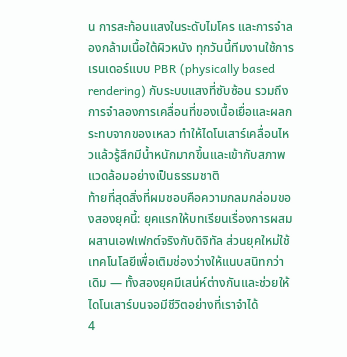น การสะท้อนแสงในระดับไมโคร และการจำลองกล้ามเนื้อใต้ผิวหนัง ทุกวันนี้ทีมงานใช้การเรนเดอร์แบบ PBR (physically based rendering) กับระบบแสงที่ซับซ้อน รวมถึงการจำลองการเคลื่อนที่ของเนื้อเยื่อและผลกระทบจากของเหลว ทำให้ไดโนเสาร์เคลื่อนไหวแล้วรู้สึกมีน้ำหนักมากขึ้นและเข้ากับสภาพแวดล้อมอย่างเป็นธรรมชาติ
ท้ายที่สุดสิ่งที่ผมชอบคือความกลมกล่อมของสองยุคนี้: ยุคแรกให้บทเรียนเรื่องการผสมผสานเอฟเฟกต์จริงกับดิจิทัล ส่วนยุคใหม่ใช้เทคโนโลยีเพื่อเติมช่องว่างให้แนบสนิทกว่าเดิม — ทั้งสองยุคมีเสน่ห์ต่างกันและช่วยให้ไดโนเสาร์บนจอมีชีวิตอย่างที่เราจำได้
4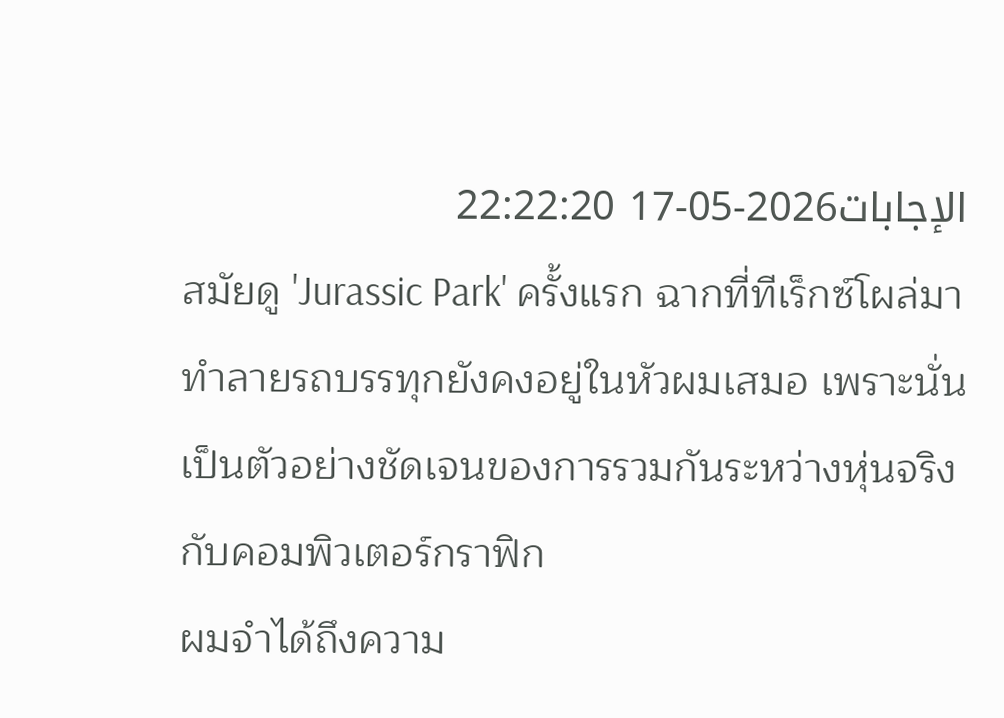الإجابات2026-05-17 22:22:20
สมัยดู 'Jurassic Park' ครั้งแรก ฉากที่ทีเร็กซ์โผล่มาทำลายรถบรรทุกยังคงอยู่ในหัวผมเสมอ เพราะนั่นเป็นตัวอย่างชัดเจนของการรวมกันระหว่างหุ่นจริงกับคอมพิวเตอร์กราฟิก
ผมจำได้ถึงความ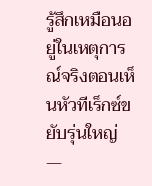รู้สึกเหมือนอยู่ในเหตุการณ์จริงตอนเห็นหัวทีเร็กซ์ขยับรุ่นใหญ่ —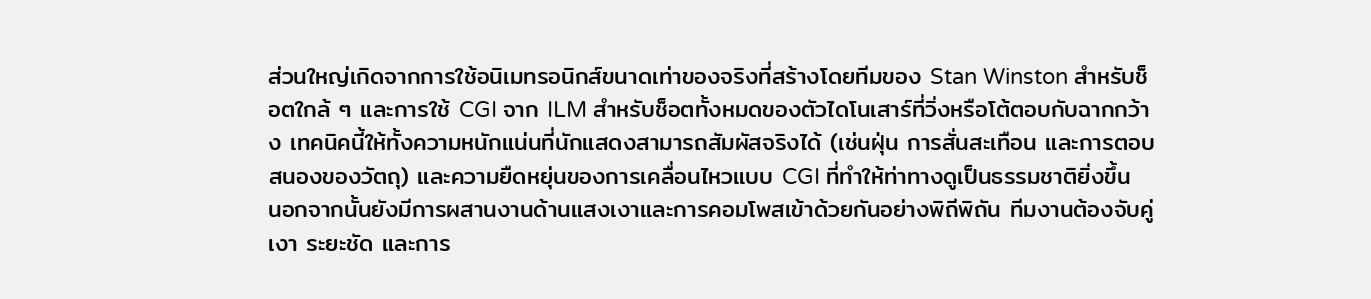ส่วนใหญ่เกิดจากการใช้อนิเมทรอนิกส์ขนาดเท่าของจริงที่สร้างโดยทีมของ Stan Winston สำหรับช็อตใกล้ ๆ และการใช้ CGI จาก ILM สำหรับช็อตทั้งหมดของตัวไดโนเสาร์ที่วิ่งหรือโต้ตอบกับฉากกว้าง เทคนิคนี้ให้ทั้งความหนักแน่นที่นักแสดงสามารถสัมผัสจริงได้ (เช่นฝุ่น การสั่นสะเทือน และการตอบสนองของวัตถุ) และความยืดหยุ่นของการเคลื่อนไหวแบบ CGI ที่ทำให้ท่าทางดูเป็นธรรมชาติยิ่งขึ้น
นอกจากนั้นยังมีการผสานงานด้านแสงเงาและการคอมโพสเข้าด้วยกันอย่างพิถีพิถัน ทีมงานต้องจับคู่เงา ระยะชัด และการ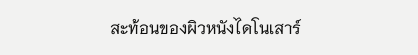สะท้อนของผิวหนังไดโนเสาร์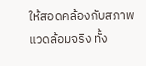ให้สอดคล้องกับสภาพแวดล้อมจริง ทั้ง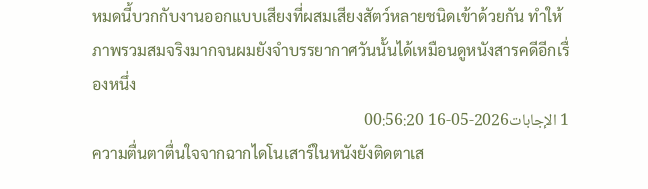หมดนี้บวกกับงานออกแบบเสียงที่ผสมเสียงสัตว์หลายชนิดเข้าด้วยกัน ทำให้ภาพรวมสมจริงมากจนผมยังจำบรรยากาศวันนั้นได้เหมือนดูหนังสารคดีอีกเรื่องหนึ่ง
1 الإجابات2026-05-16 00:56:20
ความตื่นตาตื่นใจจากฉากไดโนเสาร์ในหนังยังติดตาเส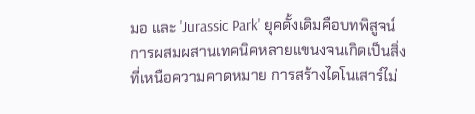มอ และ 'Jurassic Park' ยุคดั้งเดิมคือบทพิสูจน์การผสมผสานเทคนิคหลายแขนงจนเกิดเป็นสิ่งที่เหนือความคาดหมาย การสร้างไดโนเสาร์ไม่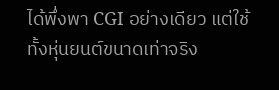ได้พึ่งพา CGI อย่างเดียว แต่ใช้ทั้งหุ่นยนต์ขนาดเท่าจริง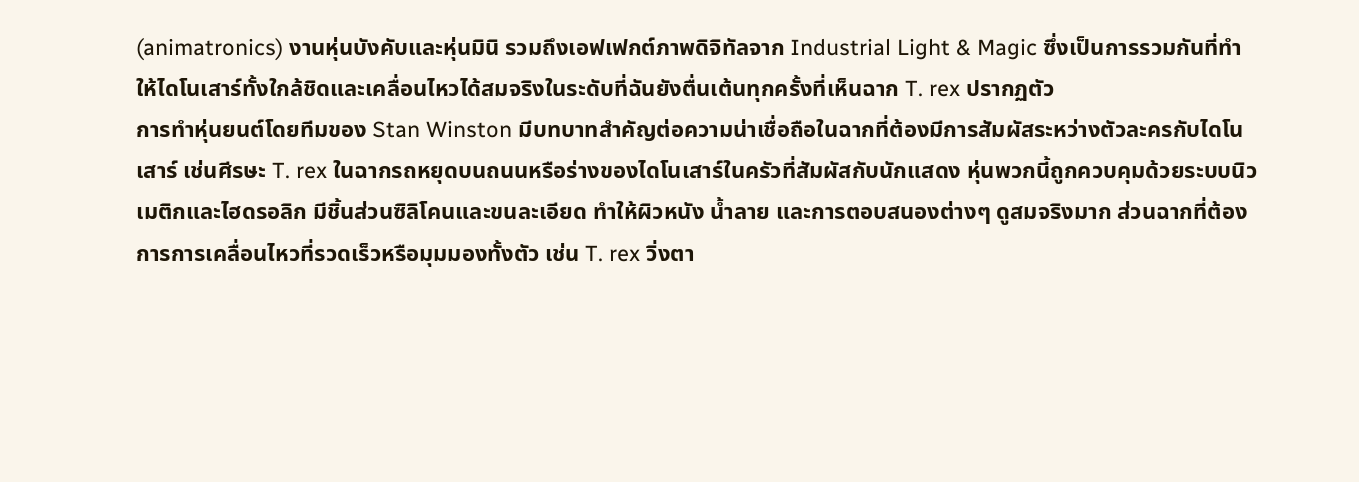(animatronics) งานหุ่นบังคับและหุ่นมินิ รวมถึงเอฟเฟกต์ภาพดิจิทัลจาก Industrial Light & Magic ซึ่งเป็นการรวมกันที่ทำให้ไดโนเสาร์ทั้งใกล้ชิดและเคลื่อนไหวได้สมจริงในระดับที่ฉันยังตื่นเต้นทุกครั้งที่เห็นฉาก T. rex ปรากฏตัว
การทำหุ่นยนต์โดยทีมของ Stan Winston มีบทบาทสำคัญต่อความน่าเชื่อถือในฉากที่ต้องมีการสัมผัสระหว่างตัวละครกับไดโนเสาร์ เช่นศีรษะ T. rex ในฉากรถหยุดบนถนนหรือร่างของไดโนเสาร์ในครัวที่สัมผัสกับนักแสดง หุ่นพวกนี้ถูกควบคุมด้วยระบบนิวเมติกและไฮดรอลิก มีชิ้นส่วนซิลิโคนและขนละเอียด ทำให้ผิวหนัง น้ำลาย และการตอบสนองต่างๆ ดูสมจริงมาก ส่วนฉากที่ต้องการการเคลื่อนไหวที่รวดเร็วหรือมุมมองทั้งตัว เช่น T. rex วิ่งตา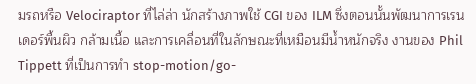มรถหรือ Velociraptor ที่ไล่ล่า นักสร้างภาพใช้ CGI ของ ILM ซึ่งตอนนั้นพัฒนาการเรนเดอร์พื้นผิว กล้ามเนื้อ และการเคลื่อนที่ในลักษณะที่เหมือนมีน้ำหนักจริง งานของ Phil Tippett ที่เป็นการทำ stop-motion/go-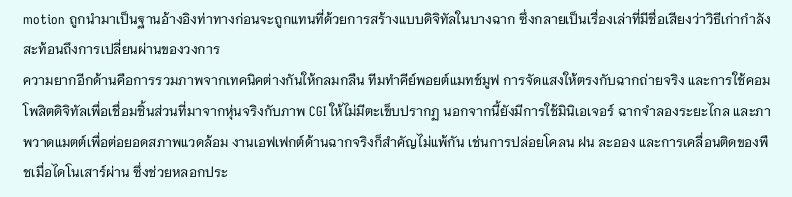motion ถูกนำมาเป็นฐานอ้างอิงท่าทางก่อนจะถูกแทนที่ด้วยการสร้างแบบดิจิทัลในบางฉาก ซึ่งกลายเป็นเรื่องเล่าที่มีชื่อเสียงว่าวิธีเก่ากำลังสะท้อนถึงการเปลี่ยนผ่านของวงการ
ความยากอีกด้านคือการรวมภาพจากเทคนิคต่างกันให้กลมกลืน ทีมทำคีย์พอยต์แมทช์มูฟ การจัดแสงให้ตรงกับฉากถ่ายจริง และการใช้คอมโพสิตดิจิทัลเพื่อเชื่อมชิ้นส่วนที่มาจากหุ่นจริงกับภาพ CGI ให้ไม่มีตะเข็บปรากฏ นอกจากนี้ยังมีการใช้มินิเอเจอร์ ฉากจำลองระยะไกล และภาพวาดแมตต์เพื่อต่อยอดสภาพแวดล้อม งานเอฟเฟกต์ด้านฉากจริงก็สำคัญไม่แพ้กัน เช่นการปล่อยโคลน ฝน ละออง และการเคลื่อนติดของพืชเมื่อไดโนเสาร์ผ่าน ซึ่งช่วยหลอกประ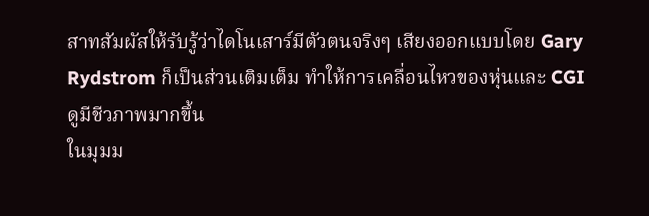สาทสัมผัสให้รับรู้ว่าไดโนเสาร์มีตัวตนจริงๆ เสียงออกแบบโดย Gary Rydstrom ก็เป็นส่วนเติมเต็ม ทำให้การเคลื่อนไหวของหุ่นและ CGI ดูมีชีวภาพมากขึ้น
ในมุมม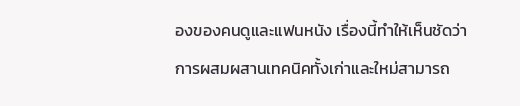องของคนดูและแฟนหนัง เรื่องนี้ทำให้เห็นชัดว่าการผสมผสานเทคนิคทั้งเก่าและใหม่สามารถ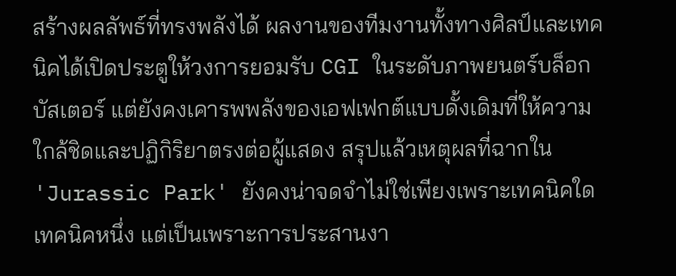สร้างผลลัพธ์ที่ทรงพลังได้ ผลงานของทีมงานทั้งทางศิลป์และเทคนิคได้เปิดประตูให้วงการยอมรับ CGI ในระดับภาพยนตร์บล็อกบัสเตอร์ แต่ยังคงเคารพพลังของเอฟเฟกต์แบบดั้งเดิมที่ให้ความใกล้ชิดและปฏิกิริยาตรงต่อผู้แสดง สรุปแล้วเหตุผลที่ฉากใน 'Jurassic Park' ยังคงน่าจดจำไม่ใช่เพียงเพราะเทคนิคใดเทคนิคหนึ่ง แต่เป็นเพราะการประสานงา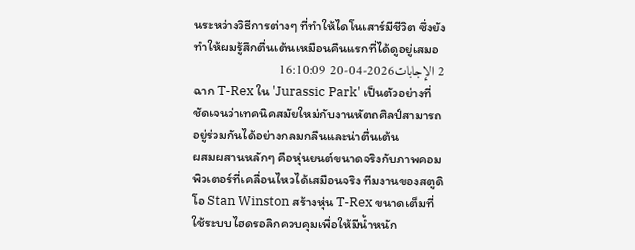นระหว่างวิธีการต่างๆ ที่ทำให้ไดโนเสาร์มีชีวิต ซึ่งยังทำให้ผมรู้สึกตื่นเต้นเหมือนคืนแรกที่ได้ดูอยู่เสมอ
2 الإجابات2026-04-20 16:10:09
ฉาก T-Rex ใน 'Jurassic Park' เป็นตัวอย่างที่ชัดเจนว่าเทคนิคสมัยใหม่กับงานหัตถศิลป์สามารถอยู่ร่วมกันได้อย่างกลมกลืนและน่าตื่นเต้น
ผสมผสานหลักๆ คือหุ่นยนต์ขนาดจริงกับภาพคอมพิวเตอร์ที่เคลื่อนไหวได้เสมือนจริง ทีมงานของสตูดิโอ Stan Winston สร้างหุ่น T-Rex ขนาดเต็มที่ใช้ระบบไฮดรอลิกควบคุมเพื่อให้มีน้ำหนัก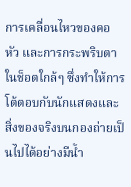การเคลื่อนไหวของคอ หัว และการกระพริบตาในช็อตใกล้ๆ ซึ่งทำให้การโต้ตอบกับนักแสดงและสิ่งของจริงบนกองถ่ายเป็นไปได้อย่างมีน้ำ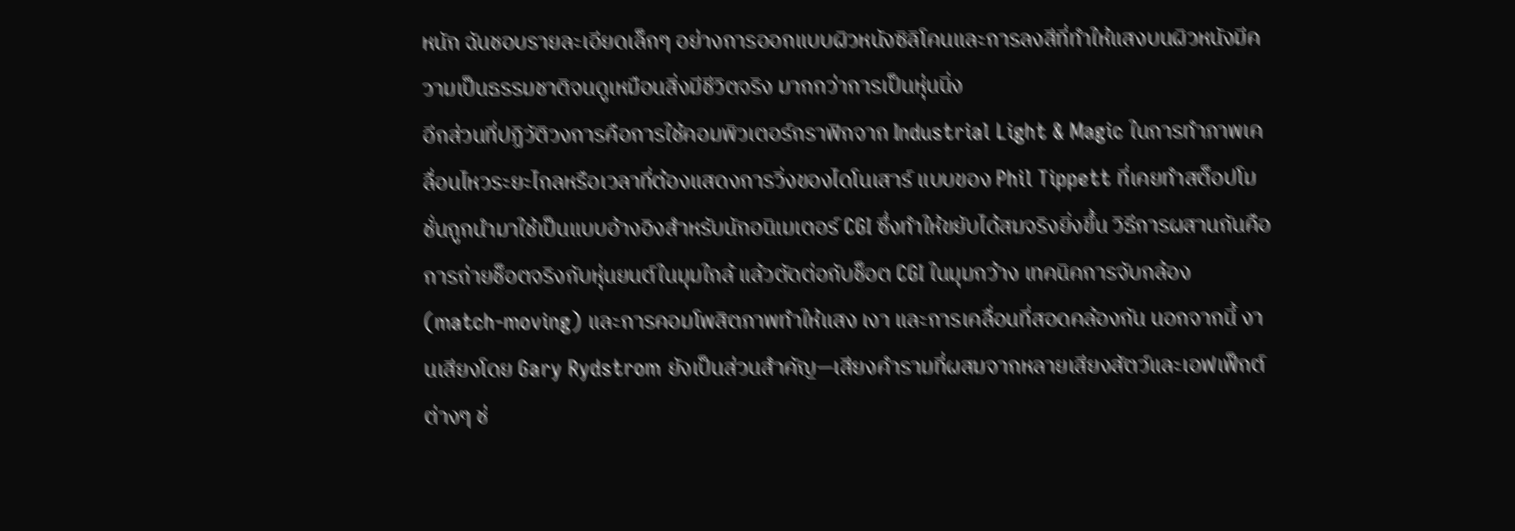หนัก ฉันชอบรายละเอียดเล็กๆ อย่างการออกแบบผิวหนังซิลิโคนและการลงสีที่ทำให้แสงบนผิวหนังมีความเป็นธรรมชาติจนดูเหมือนสิ่งมีชีวิตจริง มากกว่าการเป็นหุ่นนิ่ง
อีกส่วนที่ปฏิวัติวงการคือการใช้คอมพิวเตอร์กราฟิกจาก Industrial Light & Magic ในการทำภาพเคลื่อนไหวระยะไกลหรือเวลาที่ต้องแสดงการวิ่งของไดโนเสาร์ แบบของ Phil Tippett ที่เคยทำสต็อปโมชั่นถูกนำมาใช้เป็นแบบอ้างอิงสำหรับนักอนิเมเตอร์ CGI ซึ่งทำให้ขยับได้สมจริงยิ่งขึ้น วิธีการผสานกันคือการถ่ายช็อตจริงกับหุ่นยนต์ในมุมใกล้ แล้วตัดต่อกับช็อต CGI ในมุมกว้าง เทคนิคการจับกล้อง (match-moving) และการคอมโพสิตภาพทำให้แสง เงา และการเคลื่อนที่สอดคล้องกัน นอกจากนี้ งานเสียงโดย Gary Rydstrom ยังเป็นส่วนสำคัญ—เสียงคำรามที่ผสมจากหลายเสียงสัตว์และเอฟเฟ็กต์ต่างๆ ช่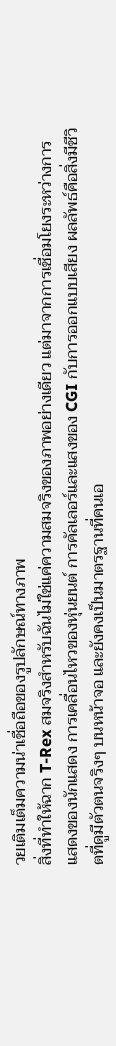วยเติมเต็มความน่าเชื่อถือของรูปลักษณ์ทางภาพ
สิ่งที่ทำให้ฉาก T-Rex สมจริงสำหรับฉันไม่ใช่แค่ความสมจริงของภาพอย่างเดียว แต่มาจากการเชื่อมโยงระหว่างการแสดงของนักแสดง การเคลื่อนไหวของหุ่นยนต์ การคัลเลอร์และแสงของ CGI กับการออกแบบเสียง ผลลัพธ์คือสิ่งมีชีวิตที่ดูมีตัวตนจริงๆ บนหน้าจอ และยังคงเป็นมาตรฐานที่คนเอ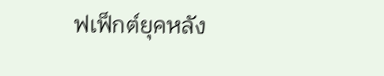ฟเฟ็กต์ยุคหลัง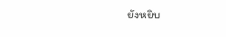ยังหยิบ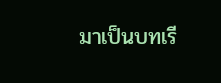มาเป็นบทเรี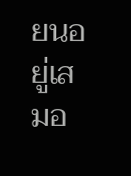ยนอยู่เสมอ